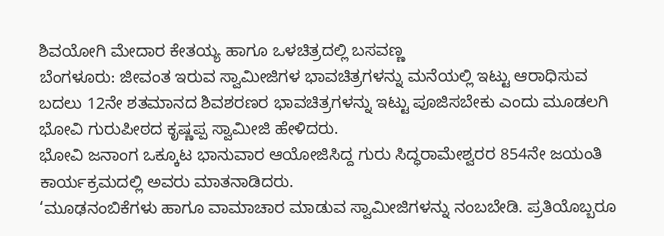ಶಿವಯೋಗಿ ಮೇದಾರ ಕೇತಯ್ಯ ಹಾಗೂ ಒಳಚಿತ್ರದಲ್ಲಿ ಬಸವಣ್ಣ
ಬೆಂಗಳೂರು: ಜೀವಂತ ಇರುವ ಸ್ವಾಮೀಜಿಗಳ ಭಾವಚಿತ್ರಗಳನ್ನು ಮನೆಯಲ್ಲಿ ಇಟ್ಟು ಆರಾಧಿಸುವ ಬದಲು 12ನೇ ಶತಮಾನದ ಶಿವಶರಣರ ಭಾವಚಿತ್ರಗಳನ್ನು ಇಟ್ಟು ಪೂಜಿಸಬೇಕು ಎಂದು ಮೂಡಲಗಿ ಭೋವಿ ಗುರುಪೀಠದ ಕೃಷ್ಣಪ್ಪ ಸ್ವಾಮೀಜಿ ಹೇಳಿದರು.
ಭೋವಿ ಜನಾಂಗ ಒಕ್ಕೂಟ ಭಾನುವಾರ ಆಯೋಜಿಸಿದ್ದ ಗುರು ಸಿದ್ಧರಾಮೇಶ್ವರರ 854ನೇ ಜಯಂತಿ ಕಾರ್ಯಕ್ರಮದಲ್ಲಿ ಅವರು ಮಾತನಾಡಿದರು.
‘ಮೂಢನಂಬಿಕೆಗಳು ಹಾಗೂ ವಾಮಾಚಾರ ಮಾಡುವ ಸ್ವಾಮೀಜಿಗಳನ್ನು ನಂಬಬೇಡಿ. ಪ್ರತಿಯೊಬ್ಬರೂ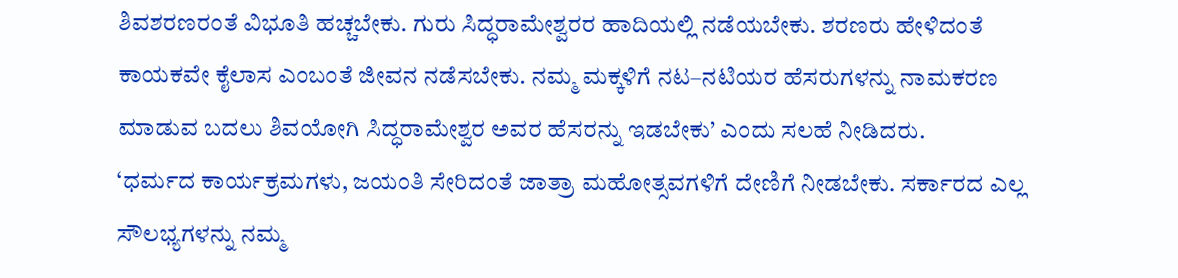ಶಿವಶರಣರಂತೆ ವಿಭೂತಿ ಹಚ್ಚಬೇಕು. ಗುರು ಸಿದ್ಧರಾಮೇಶ್ವರರ ಹಾದಿಯಲ್ಲಿ ನಡೆಯಬೇಕು. ಶರಣರು ಹೇಳಿದಂತೆ ಕಾಯಕವೇ ಕೈಲಾಸ ಎಂಬಂತೆ ಜೀವನ ನಡೆಸಬೇಕು. ನಮ್ಮ ಮಕ್ಕಳಿಗೆ ನಟ–ನಟಿಯರ ಹೆಸರುಗಳನ್ನು ನಾಮಕರಣ ಮಾಡುವ ಬದಲು ಶಿವಯೋಗಿ ಸಿದ್ಧರಾಮೇಶ್ವರ ಅವರ ಹೆಸರನ್ನು ಇಡಬೇಕು’ ಎಂದು ಸಲಹೆ ನೀಡಿದರು.
‘ಧರ್ಮದ ಕಾರ್ಯಕ್ರಮಗಳು, ಜಯಂತಿ ಸೇರಿದಂತೆ ಜಾತ್ರಾ ಮಹೋತ್ಸವಗಳಿಗೆ ದೇಣಿಗೆ ನೀಡಬೇಕು. ಸರ್ಕಾರದ ಎಲ್ಲ ಸೌಲಭ್ಯಗಳನ್ನು ನಮ್ಮ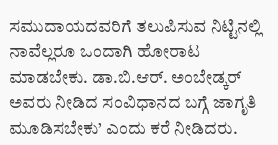ಸಮುದಾಯದವರಿಗೆ ತಲುಪಿಸುವ ನಿಟ್ಟಿನಲ್ಲಿ ನಾವೆಲ್ಲರೂ ಒಂದಾಗಿ ಹೋರಾಟ ಮಾಡಬೇಕು. ಡಾ.ಬಿ.ಆರ್. ಅಂಬೇಡ್ಕರ್ ಅವರು ನೀಡಿದ ಸಂವಿಧಾನದ ಬಗ್ಗೆ ಜಾಗೃತಿ ಮೂಡಿಸಬೇಕು’ ಎಂದು ಕರೆ ನೀಡಿದರು.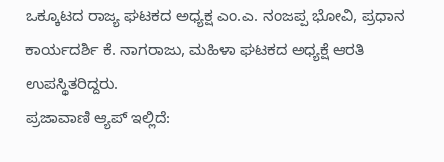ಒಕ್ಕೂಟದ ರಾಜ್ಯ ಘಟಕದ ಅಧ್ಯಕ್ಷ ಎಂ.ಎ. ನಂಜಪ್ಪ ಭೋವಿ, ಪ್ರಧಾನ ಕಾರ್ಯದರ್ಶಿ ಕೆ. ನಾಗರಾಜು, ಮಹಿಳಾ ಘಟಕದ ಅಧ್ಯಕ್ಷೆ ಆರತಿ ಉಪಸ್ಥಿತರಿದ್ದರು.
ಪ್ರಜಾವಾಣಿ ಆ್ಯಪ್ ಇಲ್ಲಿದೆ: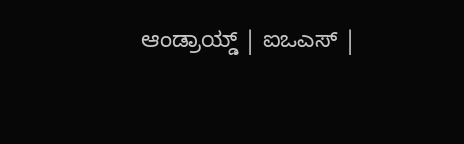ಆಂಡ್ರಾಯ್ಡ್ | ಐಒಎಸ್ |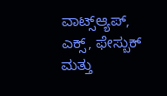ವಾಟ್ಸ್ಆ್ಯಪ್, ಎಕ್ಸ್, ಫೇಸ್ಬುಕ್ ಮತ್ತು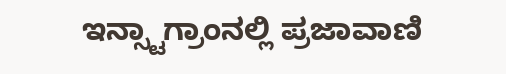ಇನ್ಸ್ಟಾಗ್ರಾಂನಲ್ಲಿ ಪ್ರಜಾವಾಣಿ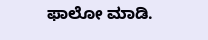ಫಾಲೋ ಮಾಡಿ.